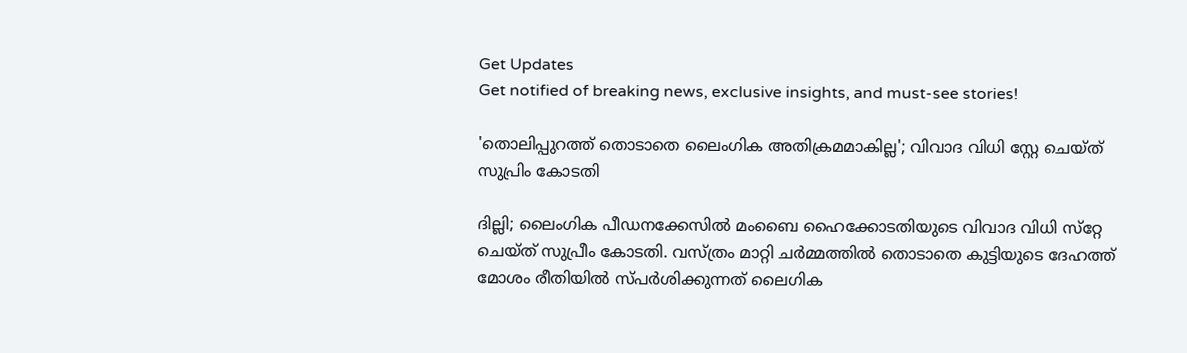Get Updates
Get notified of breaking news, exclusive insights, and must-see stories!

'തൊലിപ്പുറത്ത്‌ തൊടാതെ ലൈംഗിക അതിക്രമമാകില്ല'; വിവാദ വിധി സ്റ്റേ ചെയ്‌ത്‌ സുപ്രിം കോടതി

ദില്ലി; ലൈംഗിക പീഡനക്കേസില്‍ മംബൈ ഹൈക്കോടതിയുടെ വിവാദ വിധി സ്‌റ്റേ ചെയ്‌ത്‌ സുപ്രീം കോടതി. വസ്‌ത്രം മാറ്റി ചര്‍മ്മത്തില്‍ തൊടാതെ കുട്ടിയുടെ ദേഹത്ത്‌ മോശം രീതിയില്‍ സ്‌പര്‍ശിക്കുന്നത്‌ ലൈഗിക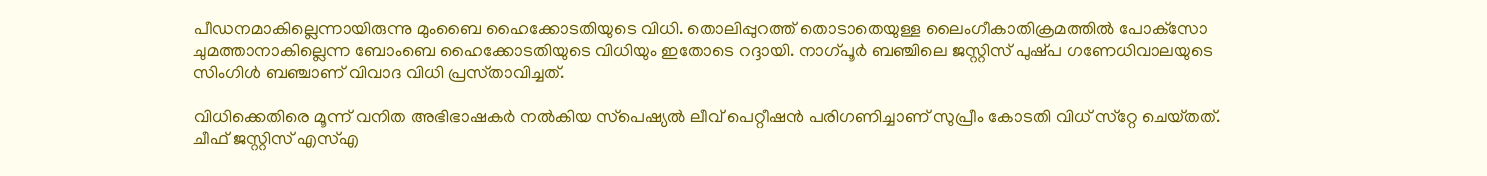പീഡനമാകില്ലെന്നായിരുന്നു മുംബൈ ഹൈക്കോടതിയുടെ വിധി. തൊലിപ്പുറത്ത്‌ തൊടാതെയുള്ള ലൈംഗീകാതിക്രമത്തില്‍ പോക്‌സോ ചുമത്താനാകില്ലെന്ന ബോംബെ ഹൈക്കോടതിയുടെ വിധിയും ഇതോടെ റദ്ദായി. നാഗ്‌പൂര്‍ ബഞ്ചിലെ ജസ്റ്റിസ്‌ പുഷ്‌പ ഗണേധിവാലയുടെ സിംഗിള്‍ ബഞ്ചാണ്‌ വിവാദ വിധി പ്രസ്‌താവിച്ചത്‌.

വിധിക്കെതിരെ മൂന്ന്‌ വനിത അഭിഭാഷകര്‍ നല്‍കിയ സ്‌പെഷ്യല്‍ ലീവ്‌ പെറ്റീഷന്‍ പരിഗണിച്ചാണ്‌ സുപ്രീം കോടതി വിധ്‌ സ്‌റ്റേ ചെയ്‌തത്‌. ചീഫ്‌ ജസ്റ്റിസ്‌ എസ്‌എ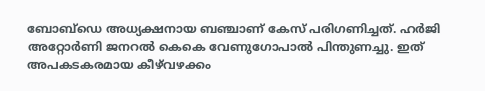ബോബ്‌ഡെ അധ്യക്ഷനായ ബഞ്ചാണ്‌ കേസ്‌ പരിഗണിച്ചത്‌. ഹര്‍ജി അറ്റോര്‍ണി ജനറല്‍ കെകെ വേണുഗോപാല്‍ പിന്തുണച്ചു. ഇത്‌ അപകടകരമായ കീഴ്‌വഴക്കം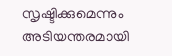സൃഷ്ടിക്കുമെന്നും അടിയന്തരമായി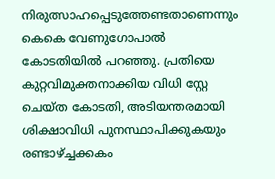നിരുത്സാഹപ്പെടുത്തേണ്ടതാണെന്നും കെകെ വേണുഗോപാല്‍ കോടതിയില്‍ പറഞ്ഞു. പ്രതിയെ കുറ്റവിമുക്തനാക്കിയ വിധി സ്റ്റേ ചെയ്‌ത കോടതി, അടിയന്തരമായി ശിക്ഷാവിധി പുനസ്ഥാപിക്കുകയും രണ്ടാഴ്‌ച്ചക്കകം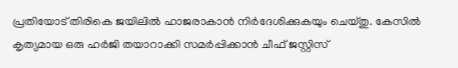പ്രതിയോട്‌ തിരികെ ജയിലില്‍ ഹാജരാകാന്‍ നിര്‍ദേശിക്കുകയും ചെയ്‌തു. കേസില്‍ കൃത്യമായ ഒരു ഹര്‍ജി തയാറാക്കി സമര്‍പ്പിക്കാന്‍ ചീഫ്‌ ജസ്റ്റിസ്‌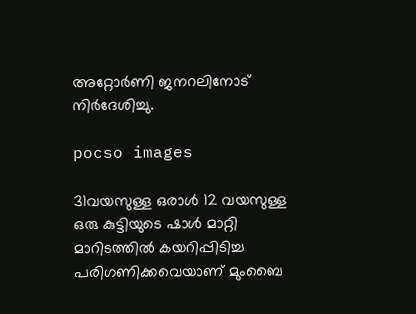അറ്റോര്‍ണി ജനറലിനോട്‌ നിര്‍ദേശിച്ചു.

pocso images

31വയസുള്ള ഒരാള്‍ 12 വയസുള്ള ഒരു കുട്ടിയുടെ ഷാള്‍ മാറ്റി മാറിടത്തില്‍ കയറിപ്പിടിച്ച പരിഗണിക്കവെയാണ്‌ മുംബൈ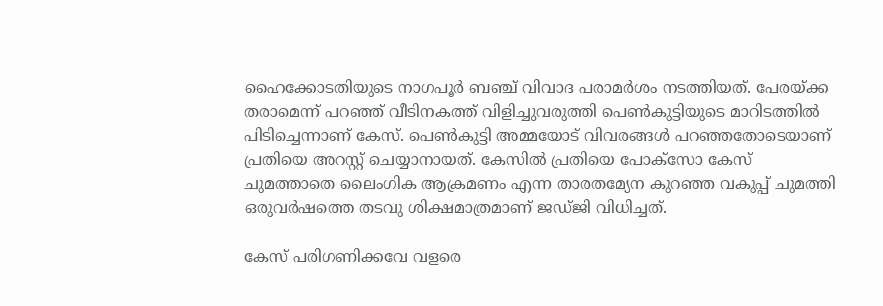ഹൈക്കോടതിയുടെ നാഗപൂര്‍ ബഞ്ച്‌ വിവാദ പരാമര്‍ശം നടത്തിയത്‌. പേരയ്‌ക്ക തരാമെന്ന്‌ പറഞ്ഞ്‌ വീടിനകത്ത്‌ വിളിച്ചുവരുത്തി പെണ്‍കുട്ടിയുടെ മാറിടത്തില്‍ പിടിച്ചെന്നാണ്‌ കേസ്‌. പെണ്‍കുട്ടി അമ്മയോട്‌ വിവരങ്ങള്‍ പറഞ്ഞതോടെയാണ്‌ പ്രതിയെ അറസ്റ്റ്‌ ചെയ്യാനായത്‌. കേസില്‍ പ്രതിയെ പോക്‌സോ കേസ്‌ ചുമത്താതെ ലൈംഗിക ആക്രമണം എന്ന താരതമ്യേന കുറഞ്ഞ വകുപ്പ്‌ ചുമത്തി ഒരുവര്‍ഷത്തെ തടവു ശിക്ഷമാത്രമാണ്‌ ജഡ്‌ജി വിധിച്ചത്‌.

കേസ്‌ പരിഗണിക്കവേ വളരെ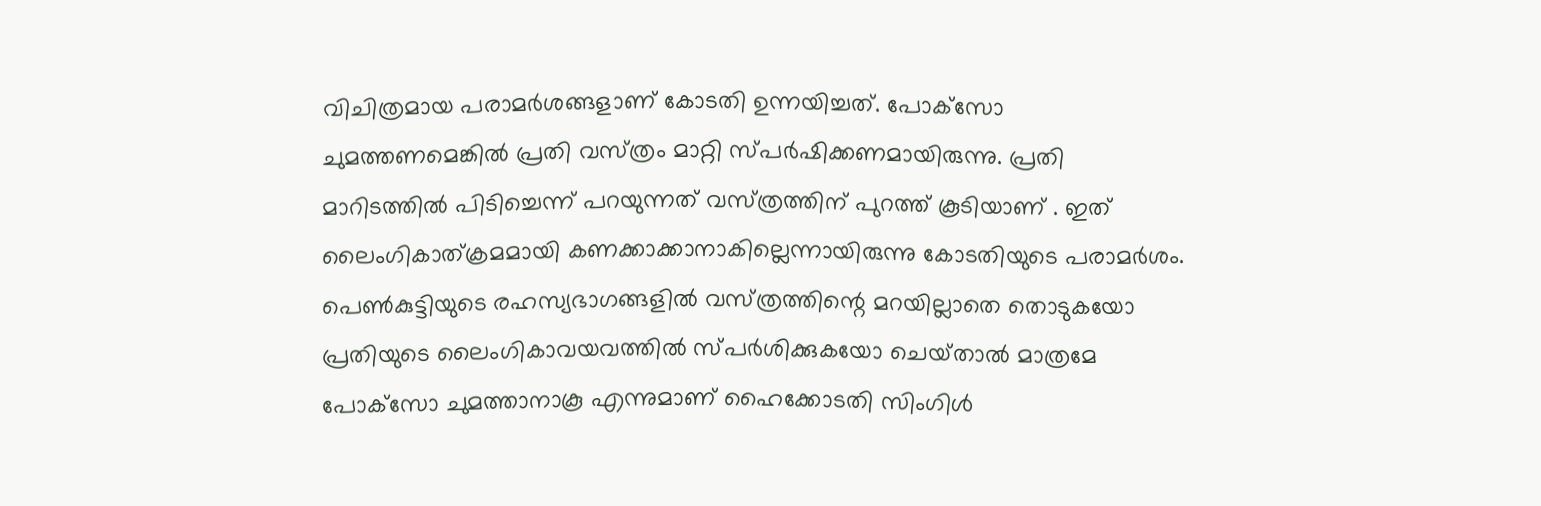വിചിത്രമായ പരാമര്‍ശങ്ങളാണ്‌ കോടതി ഉന്നയിച്ചത്‌. പോക്‌സോ ചുമത്തണമെങ്കില്‍ പ്രതി വസ്‌ത്രം മാറ്റി സ്‌പര്‍ഷിക്കണമായിരുന്നു. പ്രതി മാറിടത്തില്‍ പിടിച്ചെന്ന്‌ പറയുന്നത്‌ വസ്‌ത്രത്തിന്‌ പുറത്ത്‌ കൂടിയാണ്‌ . ഇത്‌ ലൈംഗികാത്‌ക്രമമായി കണക്കാക്കാനാകില്ലെന്നായിരുന്നു കോടതിയുടെ പരാമര്‍ശം. പെണ്‍കുട്ടിയുടെ രഹസ്യഭാഗങ്ങളില്‍ വസ്‌ത്രത്തിന്റെ മറയില്ലാതെ തൊടുകയോ പ്രതിയുടെ ലൈംഗികാവയവത്തില്‍ സ്‌പര്‍ശിക്കുകയോ ചെയ്‌താല്‍ മാത്രമേ പോക്‌സോ ചുമത്താനാകൂ എന്നുമാണ്‌ ഹൈക്കോടതി സിംഗിള്‍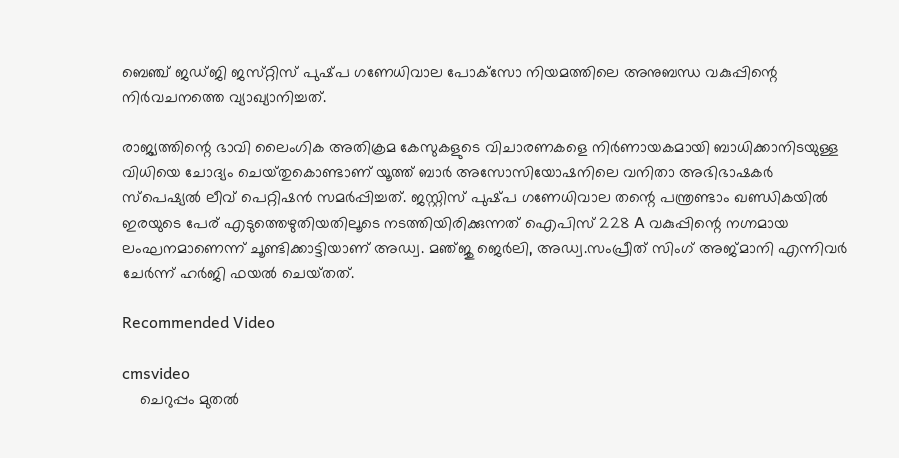ബെഞ്ച്‌ ജഡ്‌ജി ജസ്‌റ്റിസ്‌ പുഷ്‌പ ഗണേധിവാല പോക്‌സോ നിയമത്തിലെ അനുബന്ധ വകുപ്പിന്റെ നിര്‍വചനത്തെ വ്യാഖ്യാനിച്ചത്‌.

രാജ്യത്തിന്റെ ഭാവി ലൈംഗിക അതിക്രമ കേസുകളുടെ വിചാരണകളെ നിര്‍ണായകമായി ബാധിക്കാനിടയുള്ള വിധിയെ ചോദ്യം ചെയ്‌തുകൊണ്ടാണ്‌ യൂത്ത്‌ ബാര്‍ അസോസിയോഷനിലെ വനിതാ അഭിഭാഷകര്‍ സ്‌പെഷ്യല്‍ ലീവ്‌ പെറ്റിഷന്‍ സമര്‍പ്പിച്ചത്‌. ജസ്റ്റിസ്‌ പുഷ്‌പ ഗണേധിവാല തന്റെ പന്ത്രണ്ടാം ഖണ്ഡികയില്‍ ഇരയുടെ പേര്‌ എടുത്തെഴുതിയതിലൂടെ നടത്തിയിരിക്കുന്നത്‌ ഐപിസ്‌ 228 A വകുപ്പിന്റെ നഗ്നമായ ലംഘനമാണെന്ന്‌ ചൂണ്ടിക്കാട്ടിയാണ്‌ അഡ്വ. മഞ്‌ജു ജെര്‍ലി, അഡ്വ.സംപ്രീത്‌ സിംഗ്‌ അജ്‌മാനി എന്നിവര്‍ ചേര്‍ന്ന്‌ ഹര്‍ജി ഫയല്‍ ചെയ്‌തത്‌.

Recommended Video

cmsvideo
    ചെറുപ്പം മുതല്‍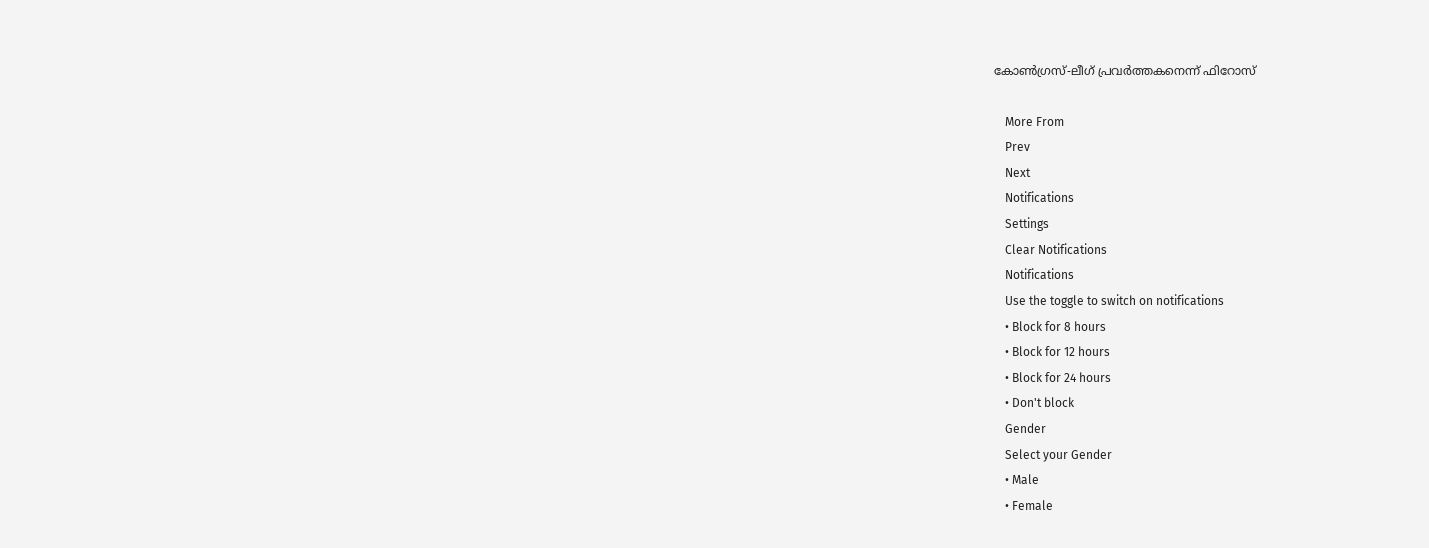കോണ്‍ഗ്രസ്-ലീഗ് പ്രവര്‍ത്തകനെന്ന് ഫിറോസ്

    More From
    Prev
    Next
    Notifications
    Settings
    Clear Notifications
    Notifications
    Use the toggle to switch on notifications
    • Block for 8 hours
    • Block for 12 hours
    • Block for 24 hours
    • Don't block
    Gender
    Select your Gender
    • Male
    • Female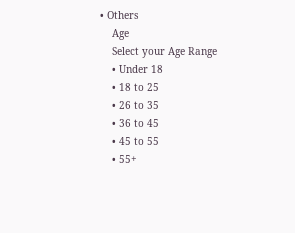• Others
    Age
    Select your Age Range
    • Under 18
    • 18 to 25
    • 26 to 35
    • 36 to 45
    • 45 to 55
    • 55+